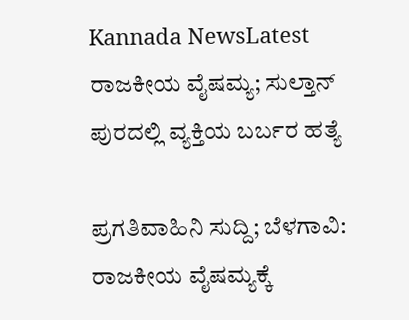Kannada NewsLatest
ರಾಜಕೀಯ ವೈಷಮ್ಯ; ಸುಲ್ತಾನ್ ಪುರದಲ್ಲಿ ವ್ಯಕ್ತಿಯ ಬರ್ಬರ ಹತ್ಯೆ

ಪ್ರಗತಿವಾಹಿನಿ ಸುದ್ದಿ; ಬೆಳಗಾವಿ: ರಾಜಕೀಯ ವೈಷಮ್ಯಕ್ಕೆ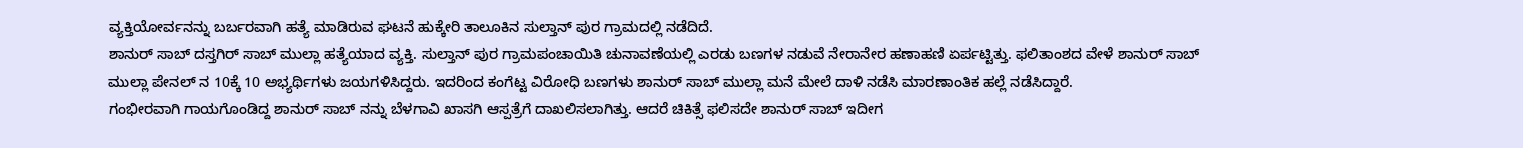ವ್ಯಕ್ತಿಯೋರ್ವನನ್ನು ಬರ್ಬರವಾಗಿ ಹತ್ಯೆ ಮಾಡಿರುವ ಘಟನೆ ಹುಕ್ಕೇರಿ ತಾಲೂಕಿನ ಸುಲ್ತಾನ್ ಪುರ ಗ್ರಾಮದಲ್ಲಿ ನಡೆದಿದೆ.
ಶಾನುರ್ ಸಾಬ್ ದಸ್ತಗಿರ್ ಸಾಬ್ ಮುಲ್ಲಾ ಹತ್ಯೆಯಾದ ವ್ಯಕ್ತಿ. ಸುಲ್ತಾನ್ ಪುರ ಗ್ರಾಮಪಂಚಾಯಿತಿ ಚುನಾವಣೆಯಲ್ಲಿ ಎರಡು ಬಣಗಳ ನಡುವೆ ನೇರಾನೇರ ಹಣಾಹಣಿ ಏರ್ಪಟ್ಟಿತ್ತು. ಫಲಿತಾಂಶದ ವೇಳೆ ಶಾನುರ್ ಸಾಬ್ ಮುಲ್ಲಾ ಪೇನಲ್ ನ 10ಕ್ಕೆ 10 ಅಭ್ಯರ್ಥಿಗಳು ಜಯಗಳಿಸಿದ್ದರು. ಇದರಿಂದ ಕಂಗೆಟ್ಟ ವಿರೋಧಿ ಬಣಗಳು ಶಾನುರ್ ಸಾಬ್ ಮುಲ್ಲಾ ಮನೆ ಮೇಲೆ ದಾಳಿ ನಡೆಸಿ ಮಾರಣಾಂತಿಕ ಹಲ್ಲೆ ನಡೆಸಿದ್ದಾರೆ.
ಗಂಭೀರವಾಗಿ ಗಾಯಗೊಂಡಿದ್ದ ಶಾನುರ್ ಸಾಬ್ ನನ್ನು ಬೆಳಗಾವಿ ಖಾಸಗಿ ಆಸ್ಪತ್ರೆಗೆ ದಾಖಲಿಸಲಾಗಿತ್ತು. ಆದರೆ ಚಿಕಿತ್ಸೆ ಫಲಿಸದೇ ಶಾನುರ್ ಸಾಬ್ ಇದೀಗ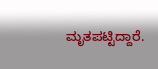ಮೃತಪಟ್ಟಿದ್ದಾರೆ.